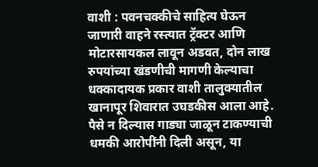वाशी : पवनचक्कीचे साहित्य घेऊन जाणारी वाहने रस्त्यात ट्रॅक्टर आणि मोटारसायकल लावून अडवत, दोन लाख रुपयांच्या खंडणीची मागणी केल्याचा धक्कादायक प्रकार वाशी तालुक्यातील खानापूर शिवारात उघडकीस आला आहे. पैसे न दिल्यास गाड्या जाळून टाकण्याची धमकी आरोपींनी दिली असून, या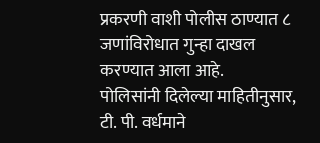प्रकरणी वाशी पोलीस ठाण्यात ८ जणांविरोधात गुन्हा दाखल करण्यात आला आहे.
पोलिसांनी दिलेल्या माहितीनुसार, टी. पी. वर्धमाने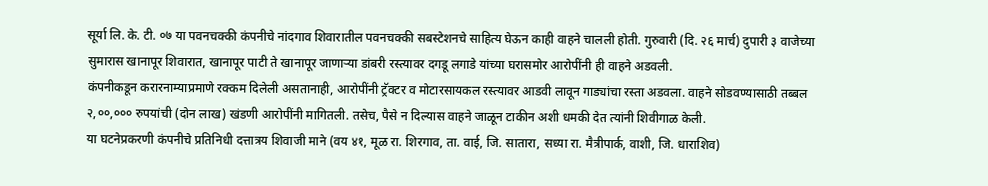सूर्या लि. के. टी. ०७ या पवनचक्की कंपनीचे नांदगाव शिवारातील पवनचक्की सबस्टेशनचे साहित्य घेऊन काही वाहने चालली होती. गुरुवारी (दि. २६ मार्च) दुपारी ३ वाजेच्या सुमारास खानापूर शिवारात, खानापूर पाटी ते खानापूर जाणाऱ्या डांबरी रस्त्यावर दगडू लगाडे यांच्या घरासमोर आरोपींनी ही वाहने अडवली.
कंपनीकडून करारनाम्याप्रमाणे रक्कम दिलेली असतानाही, आरोपींनी ट्रॅक्टर व मोटारसायकल रस्त्यावर आडवी लावून गाड्यांचा रस्ता अडवला. वाहने सोडवण्यासाठी तब्बल २,००,००० रुपयांची (दोन लाख) खंडणी आरोपींनी मागितली. तसेच, पैसे न दिल्यास वाहने जाळून टाकीन अशी धमकी देत त्यांनी शिवीगाळ केली.
या घटनेप्रकरणी कंपनीचे प्रतिनिधी दत्तात्रय शिवाजी माने (वय ४१, मूळ रा. शिरगाव, ता. वाई, जि. सातारा, सध्या रा. मैत्रीपार्क, वाशी, जि. धाराशिव)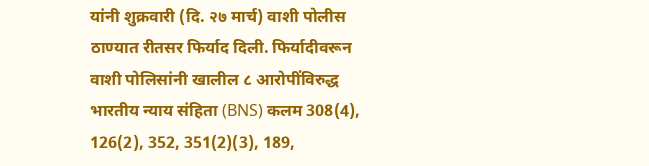यांनी शुक्रवारी (दि. २७ मार्च) वाशी पोलीस ठाण्यात रीतसर फिर्याद दिली. फिर्यादीवरून वाशी पोलिसांनी खालील ८ आरोपींविरुद्ध भारतीय न्याय संहिता (BNS) कलम 308(4), 126(2), 352, 351(2)(3), 189,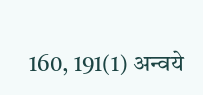160, 191(1) अन्वये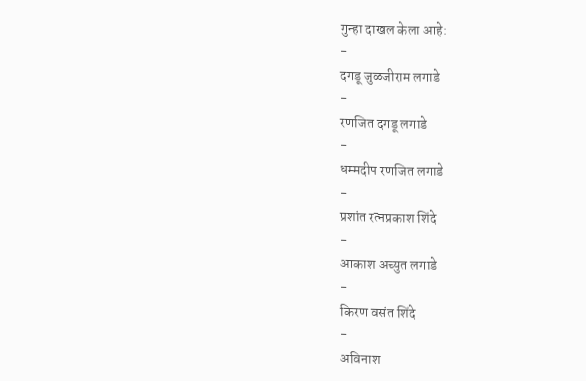गुन्हा दाखल केला आहे:
-
दगडू जुळजीराम लगाडे
-
रणजित दगडू लगाडे
-
धम्मदीप रणजित लगाडे
-
प्रशांत रत्नप्रकाश शिंदे
-
आकाश अच्युत लगाडे
-
किरण वसंत शिंदे
-
अविनाश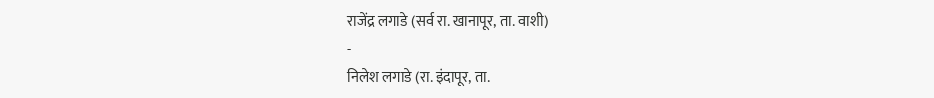राजेंद्र लगाडे (सर्व रा. खानापूर, ता. वाशी)
-
निलेश लगाडे (रा. इंदापूर, ता.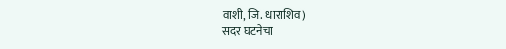वाशी, जि. धाराशिव)
सदर घटनेचा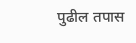पुढील तपास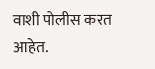वाशी पोलीस करत आहेत.